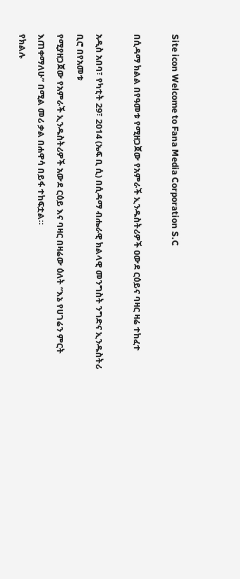Site icon Welcome to Fana Media Corporation S.C

በሲዳማ ክልል በየዓመቱ የሚዘጋጀው የአምራች ኢንዱስትሪዎች ዐውደ ርዕይና ባዛር ዛሬ ተከፈተ

አዲስ አበባ፣ የካቲት 29፣ 2014 (ኤፍ ቢ ሲ) በሲዳማ ብሔራዊ ክልላዊ መንግስት ንግድና ኢንዱስትሪ ቢሮ በየአመቱ
የሚያዘጋጀው የአምራች ኢንዱስትሪዎች አውደ ርዕይ እና ባዛር በዛሬው ዕለት “እኔ የሀገሬን ምርት እጠቀማለሁ” በሚል መሪ ቃል በሐዋሳ በይፋ ተከፍቷል።
የክልሉ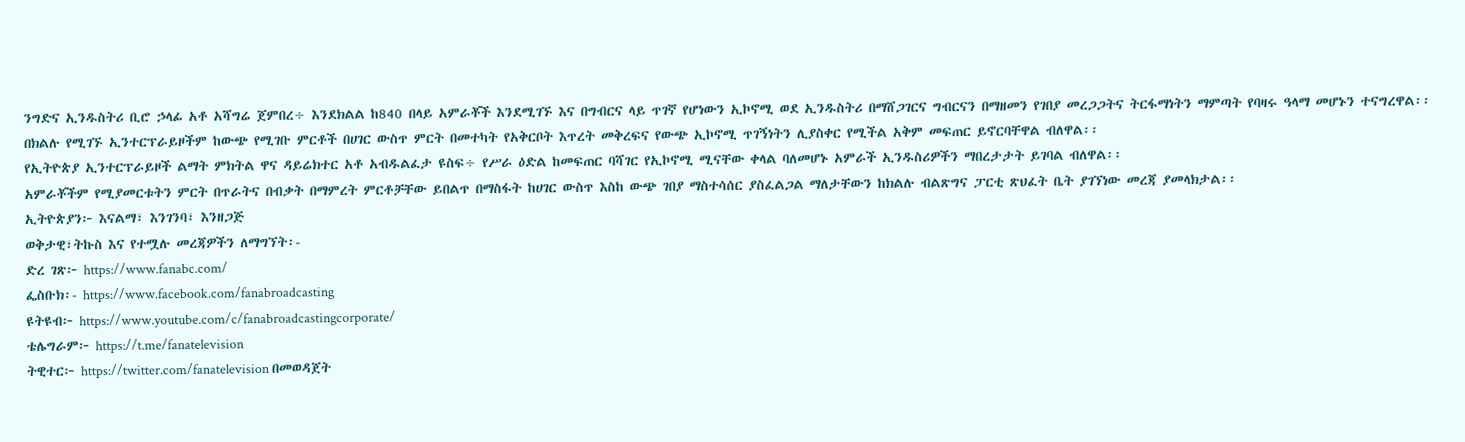ንግድና ኢንዱስትሪ ቢሮ ኃላፊ አቶ አሻግሬ ጀምበረ÷ እንደክልል ከ840 በላይ አምራቾች እንደሚገኙ እና በግብርና ላይ ጥገኛ የሆነውን ኢኮኖሚ ወደ ኢንዱስትሪ በማሸጋገርና ግብርናን በማዘመን የገበያ መረጋጋትና ትርፋማነትን ማምጣት የባዛሩ ዓላማ መሆኑን ተናግረዋል፡፡
በክልሉ የሚገኙ ኢንተርፕራይዞችም ከውጭ የሚገቡ ምርቶች በሀገር ውስጥ ምርት በመተካት የአቅርቦት እጥረት መቅረፍና የውጭ ኢኮኖሚ ጥገኝነትን ሊያስቀር የሚችል አቅም መፍጠር ይኖርባቸዋል ብለዋል፡፡
የኢትዮጵያ ኢንተርፕራይዞች ልማት ምክትል ዋና ዳይሬክተር አቶ አብዱልፈታ ዩስፍ÷ የሥራ ዕድል ከመፍጠር ባሻገር የኢኮኖሚ ሚናቸው ቀላል ባለመሆኑ አምራች ኢንዱስሪዎችን ማበረታታት ይገባል ብለዋል፡፡
አምራቾችም የሚያመርቱትን ምርት በጥራትና በብቃት በማምረት ምርቶቻቸው ይበልጥ በማስፋት ከሀገር ውስጥ እስከ ውጭ ገበያ ማስተሳሰር ያስፈልጋል ማለታቸውን ከክልሉ ብልጽግና ፓርቲ ጽህፈት ቤት ያገኘነው መረጃ ያመላክታል፡፡
ኢትዮጵያን፦ እናልማ፣ እንገንባ፣ እንዘጋጅ
ወቅታዊ፣ትኩስ እና የተሟሉ መረጃዎችን ለማግኘት፡-
ድረ ገጽ፦ https://www.fanabc.com/
ፌስቡክ፡- https://www.facebook.com/fanabroadcasting
ዩትዩብ፦ https://www.youtube.com/c/fanabroadcastingcorporate/
ቴሌግራም፦ https://t.me/fanatelevision
ትዊተር፦ https://twitter.com/fanatelevision በመወዳጀት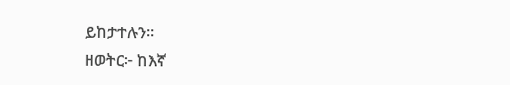ይከታተሉን፡፡
ዘወትር፦ ከእኛ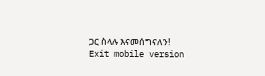ጋር ስላሉ እናመሰግናለን!
Exit mobile version